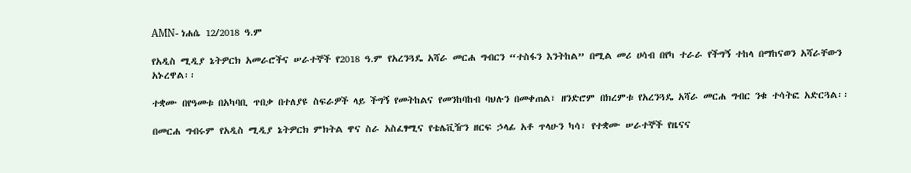AMN- ነሐሴ 12/2018 ዓ.ም

የአዲስ ሚዲያ ኔትዎርክ አመራሮችና ሠራተኞች የ2018 ዓ.ም የአረንጓዴ አሻራ መርሐ ግብርን “ተስፋን እንትከል” በሚል መሪ ሀሳብ በየካ ተራራ የችግኝ ተከላ በማከናወን አሻራቸውን አኑረዋል፡፡

ተቋሙ በየዓመቱ በአካባቢ ጥበቃ በተለያዩ ስፍራዎች ላይ ችግኝ የመትከልና የመንከባከብ ባህሉን በመቀጠል፣ ዘንድሮም በክረምቱ የአረንጓዴ አሻራ መርሐ ግብር ንቁ ተሳትፎ አድርጓል፡፡

በመርሐ ግብሩም የአዲስ ሚዲያ ኔትዎርክ ምክትል ዋና ስራ አስፈፃሚና የቴሌቪዥን ዘርፍ ኃላፊ አቶ ጥላሁን ካሳ፣ የተቋሙ ሠራተኞች የዜናና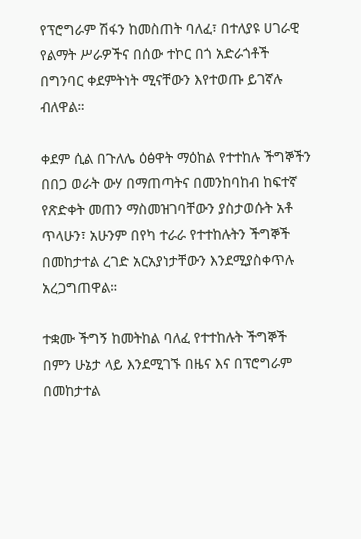የፕሮግራም ሽፋን ከመስጠት ባለፈ፣ በተለያዩ ሀገራዊ የልማት ሥራዎችና በሰው ተኮር በጎ አድራጎቶች በግንባር ቀደምትነት ሚናቸውን እየተወጡ ይገኛሉ ብለዋል።

ቀደም ሲል በጉለሌ ዕፅዋት ማዕከል የተተከሉ ችግኞችን በበጋ ወራት ውሃ በማጠጣትና በመንከባከብ ከፍተኛ የጽድቀት መጠን ማስመዝገባቸውን ያስታወሱት አቶ ጥላሁን፣ አሁንም በየካ ተራራ የተተከሉትን ችግኞች በመከታተል ረገድ አርአያነታቸውን እንደሚያስቀጥሉ አረጋግጠዋል።

ተቋሙ ችግኝ ከመትከል ባለፈ የተተከሉት ችግኞች በምን ሁኔታ ላይ እንደሚገኙ በዜና እና በፕሮግራም በመከታተል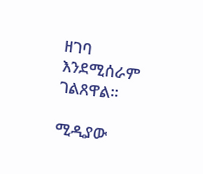ዘገባ እንደሚሰራም ገልጸዋል፡፡

ሚዲያው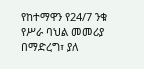የከተማዋን የ24/7 ንቁ የሥራ ባህል መመሪያ በማድረግ፣ ያለ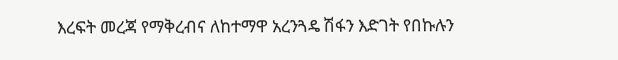እረፍት መረጃ የማቅረብና ለከተማዋ አረንጓዴ ሽፋን እድገት የበኩሉን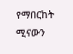የማበርከት ሚናውን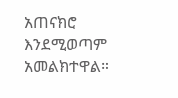አጠናክሮ እንደሚወጣም አመልክተዋል።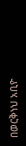በወርቅነህ አቢዮ